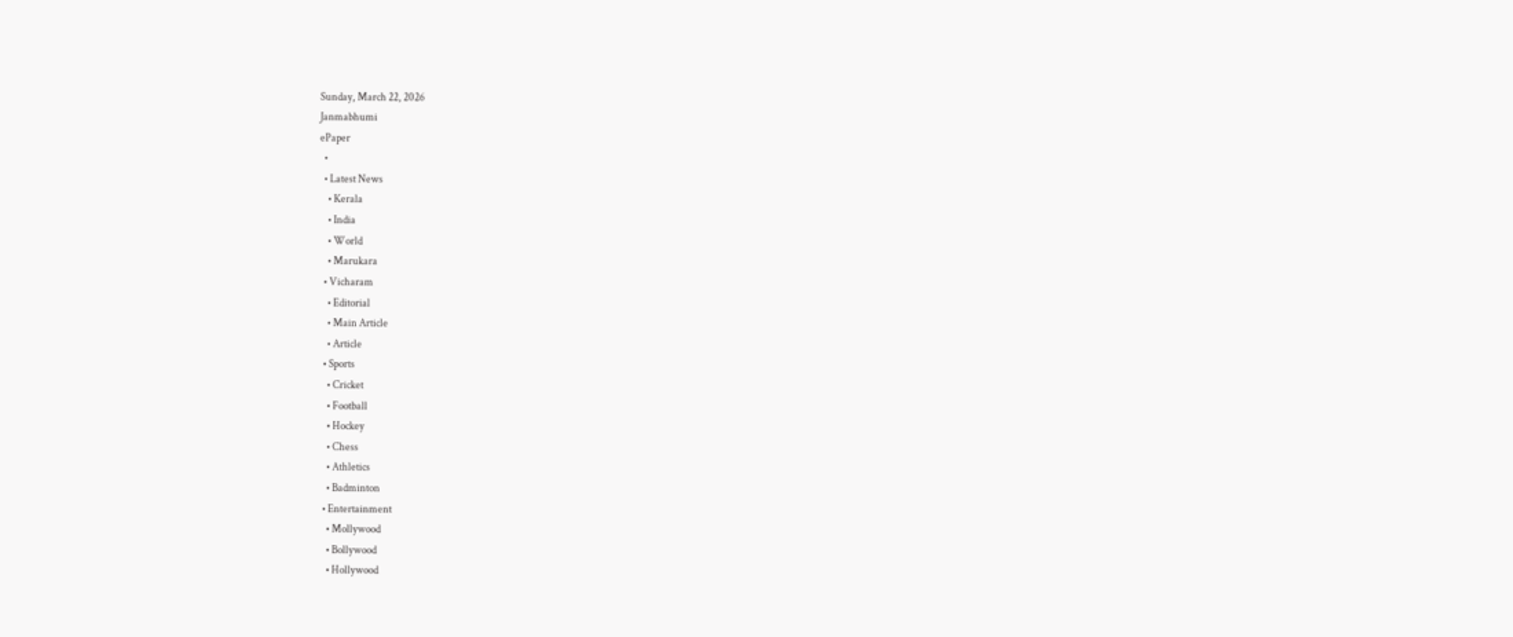Sunday, March 22, 2026
Janmabhumi
ePaper
  •
  • Latest News
    • Kerala
    • India
    • World
    • Marukara
  • Vicharam
    • Editorial
    • Main Article
    • Article
  • Sports
    • Cricket
    • Football
    • Hockey
    • Chess
    • Athletics
    • Badminton
  • Entertainment
    • Mollywood
    • Bollywood
    • Hollywood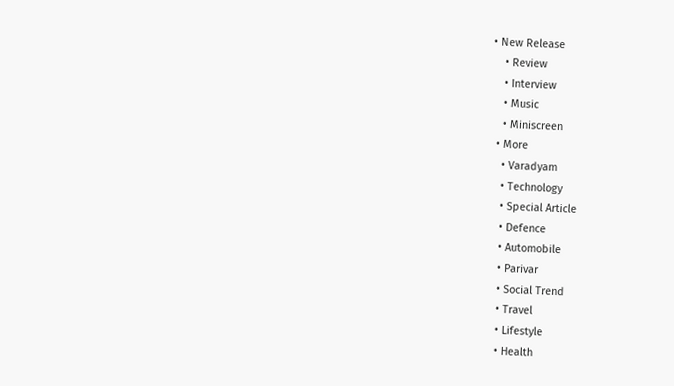• New Release
    • Review
    • Interview
    • Music
    • Miniscreen
  • More
    • Varadyam
    • Technology
    • Special Article
    • Defence
    • Automobile
    • Parivar
    • Social Trend
    • Travel
    • Lifestyle
    • Health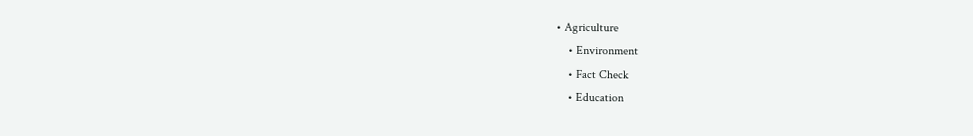• Agriculture
    • Environment
    • Fact Check
    • Education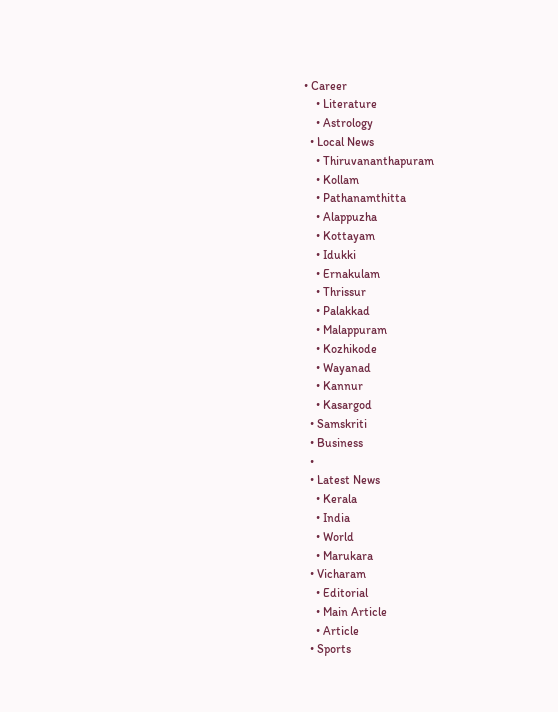• Career
    • Literature
    • Astrology
  • Local News
    • Thiruvananthapuram
    • Kollam
    • Pathanamthitta
    • Alappuzha
    • Kottayam
    • Idukki
    • Ernakulam
    • Thrissur
    • Palakkad
    • Malappuram
    • Kozhikode
    • Wayanad
    • Kannur
    • Kasargod
  • Samskriti
  • Business
  •
  • Latest News
    • Kerala
    • India
    • World
    • Marukara
  • Vicharam
    • Editorial
    • Main Article
    • Article
  • Sports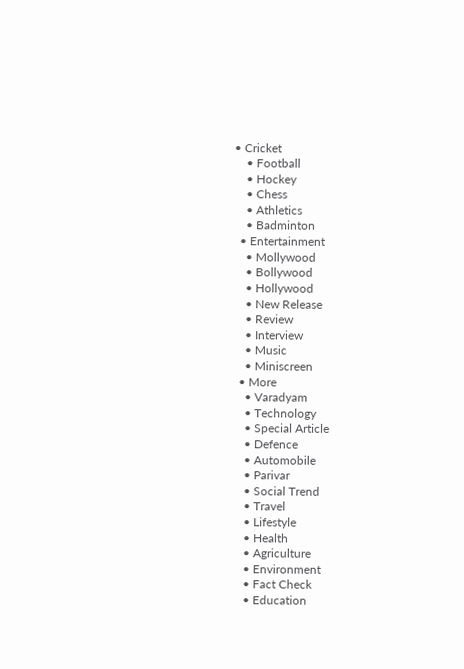• Cricket
    • Football
    • Hockey
    • Chess
    • Athletics
    • Badminton
  • Entertainment
    • Mollywood
    • Bollywood
    • Hollywood
    • New Release
    • Review
    • Interview
    • Music
    • Miniscreen
  • More
    • Varadyam
    • Technology
    • Special Article
    • Defence
    • Automobile
    • Parivar
    • Social Trend
    • Travel
    • Lifestyle
    • Health
    • Agriculture
    • Environment
    • Fact Check
    • Education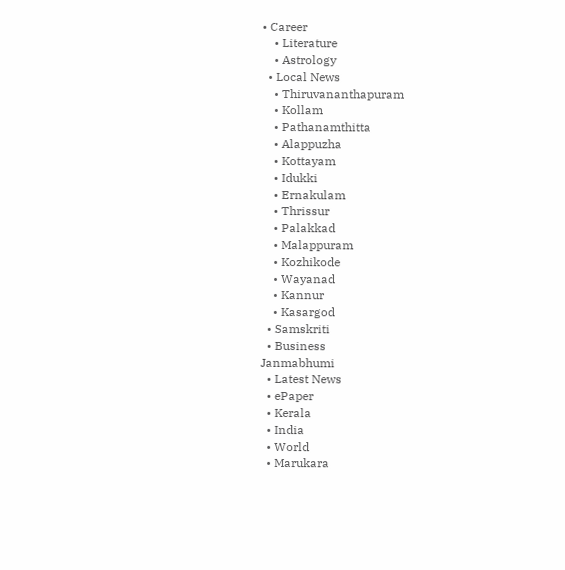• Career
    • Literature
    • Astrology
  • Local News
    • Thiruvananthapuram
    • Kollam
    • Pathanamthitta
    • Alappuzha
    • Kottayam
    • Idukki
    • Ernakulam
    • Thrissur
    • Palakkad
    • Malappuram
    • Kozhikode
    • Wayanad
    • Kannur
    • Kasargod
  • Samskriti
  • Business
Janmabhumi
  • Latest News
  • ePaper
  • Kerala
  • India
  • World
  • Marukara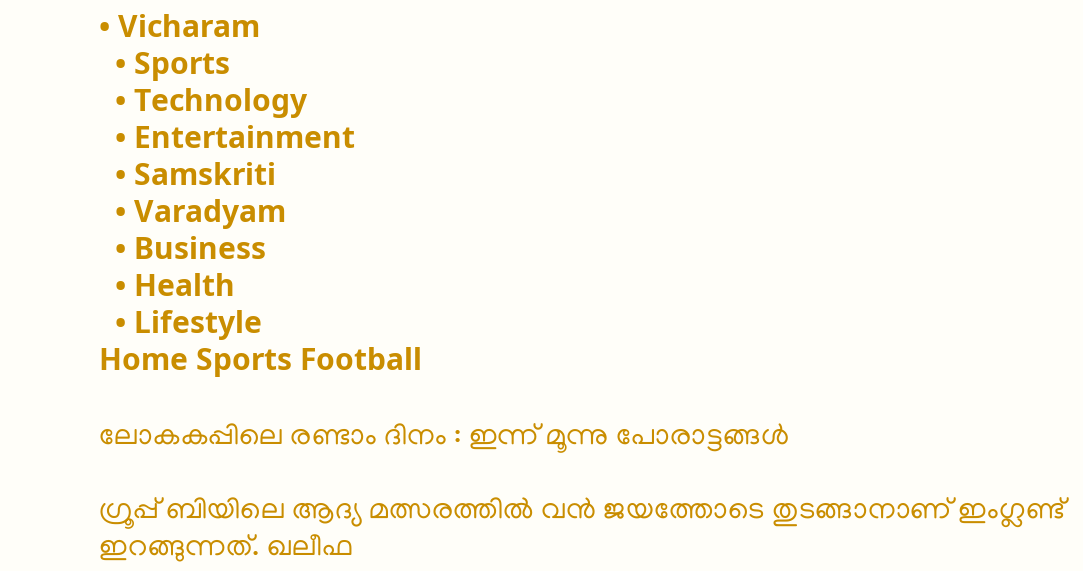• Vicharam
  • Sports
  • Technology
  • Entertainment
  • Samskriti
  • Varadyam
  • Business
  • Health
  • Lifestyle
Home Sports Football

ലോകകപ്പിലെ രണ്ടാം ദിനം : ഇന്ന് മൂന്നു പോരാട്ടങ്ങള്‍

ഗ്രൂപ്പ് ബിയിലെ ആദ്യ മത്സരത്തില്‍ വന്‍ ജയത്തോടെ തുടങ്ങാനാണ് ഇംഗ്ലണ്ട് ഇറങ്ങുന്നത്. ഖലീഫ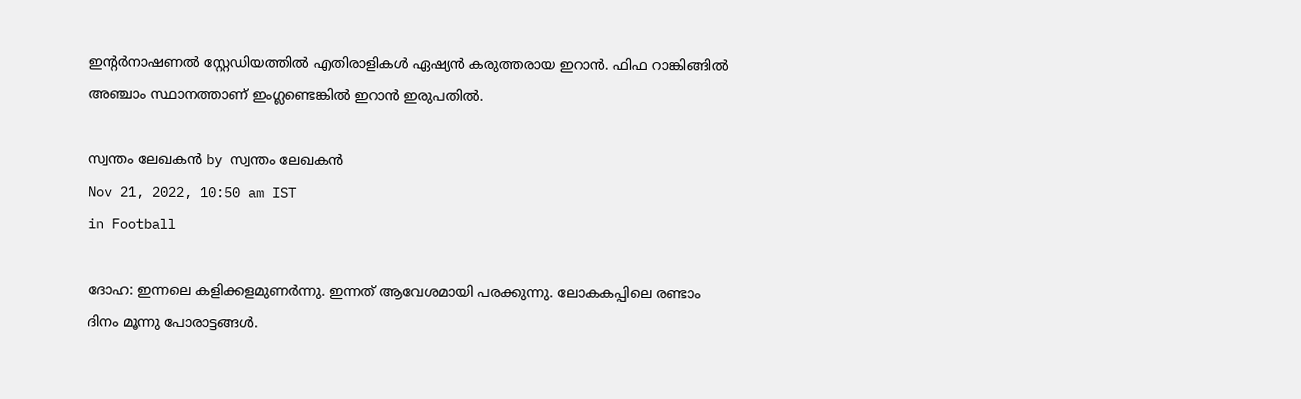ഇന്റര്‍നാഷണല്‍ സ്റ്റേഡിയത്തില്‍ എതിരാളികള്‍ ഏഷ്യന്‍ കരുത്തരായ ഇറാന്‍. ഫിഫ റാങ്കിങ്ങില്‍ അഞ്ചാം സ്ഥാനത്താണ് ഇംഗ്ലണ്ടെങ്കില്‍ ഇറാന്‍ ഇരുപതില്‍.

സ്വന്തം ലേഖകന്‍ by സ്വന്തം ലേഖകന്‍
Nov 21, 2022, 10:50 am IST
in Football

ദോഹ: ഇന്നലെ കളിക്കളമുണര്‍ന്നു. ഇന്നത് ആവേശമായി പരക്കുന്നു. ലോകകപ്പിലെ രണ്ടാം ദിനം മൂന്നു പോരാട്ടങ്ങള്‍.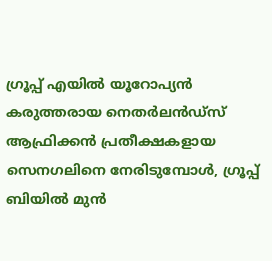ഗ്രൂപ്പ് എയില്‍ യൂറോപ്യന്‍ കരുത്തരായ നെതര്‍ലന്‍ഡ്‌സ് ആഫ്രിക്കന്‍ പ്രതീക്ഷകളായ സെനഗലിനെ നേരിടുമ്പോള്‍, ഗ്രൂപ്പ് ബിയില്‍ മുന്‍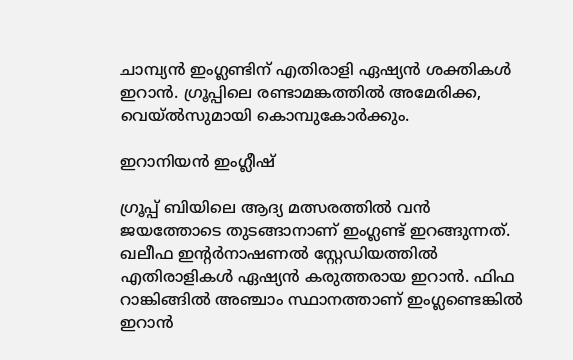ചാമ്പ്യന്‍ ഇംഗ്ലണ്ടിന് എതിരാളി ഏഷ്യന്‍ ശക്തികള്‍ ഇറാന്‍. ഗ്രൂപ്പിലെ രണ്ടാമങ്കത്തില്‍ അമേരിക്ക, വെയ്ല്‍സുമായി കൊമ്പുകോര്‍ക്കും.

ഇറാനിയന്‍ ഇംഗ്ലീഷ്

ഗ്രൂപ്പ് ബിയിലെ ആദ്യ മത്സരത്തില്‍ വന്‍ ജയത്തോടെ തുടങ്ങാനാണ് ഇംഗ്ലണ്ട് ഇറങ്ങുന്നത്. ഖലീഫ ഇന്റര്‍നാഷണല്‍ സ്റ്റേഡിയത്തില്‍ എതിരാളികള്‍ ഏഷ്യന്‍ കരുത്തരായ ഇറാന്‍. ഫിഫ റാങ്കിങ്ങില്‍ അഞ്ചാം സ്ഥാനത്താണ് ഇംഗ്ലണ്ടെങ്കില്‍ ഇറാന്‍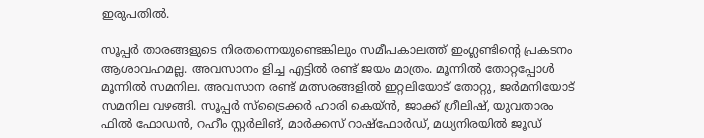ഇരുപതില്‍.

സൂപ്പര്‍ താരങ്ങളുടെ നിരതന്നെയുണ്ടെങ്കിലും സമീപകാലത്ത് ഇംഗ്ലണ്ടിന്റെ പ്രകടനം ആശാവഹമല്ല. അവസാനം ളിച്ച എട്ടില്‍ രണ്ട് ജയം മാത്രം. മൂന്നില്‍ തോറ്റപ്പോള്‍ മൂന്നില്‍ സമനില. അവസാന രണ്ട് മത്സരങ്ങളില്‍ ഇറ്റലിയോട് തോറ്റു, ജര്‍മനിയോട് സമനില വഴങ്ങി. സൂപ്പര്‍ സ്ട്രൈക്കര്‍ ഹാരി കെയ്ന്‍, ജാക്ക് ഗ്രീലിഷ്, യുവതാരം ഫില്‍ ഫോഡന്‍, റഹീം സ്റ്റര്‍ലിങ്, മാര്‍ക്കസ് റാഷ്ഫോര്‍ഡ്, മധ്യനിരയില്‍ ജൂഡ്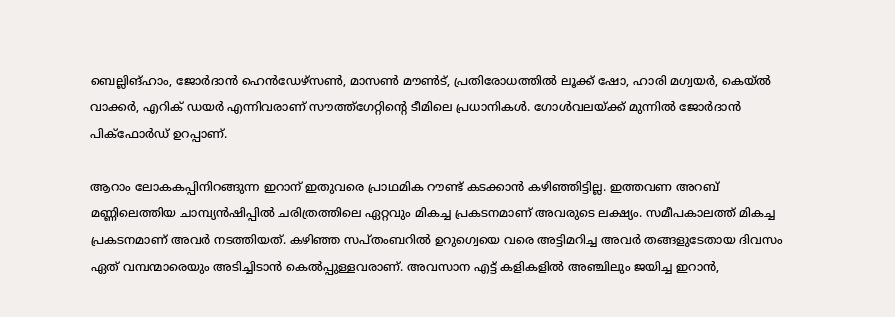ബെല്ലിങ്ഹാം, ജോര്‍ദാന്‍ ഹെന്‍ഡേഴ്സണ്‍, മാസണ്‍ മൗണ്‍ട്, പ്രതിരോധത്തില്‍ ലൂക്ക് ഷോ, ഹാരി മഗ്വയര്‍, കെയ്ല്‍ വാക്കര്‍, എറിക് ഡയര്‍ എന്നിവരാണ് സൗത്ത്‌ഗേറ്റിന്റെ ടീമിലെ പ്രധാനികള്‍. ഗോള്‍വലയ്‌ക്ക് മുന്നില്‍ ജോര്‍ദാന്‍ പിക്ഫോര്‍ഡ് ഉറപ്പാണ്.

ആറാം ലോകകപ്പിനിറങ്ങുന്ന ഇറാന് ഇതുവരെ പ്രാഥമിക റൗണ്ട് കടക്കാന്‍ കഴിഞ്ഞിട്ടില്ല. ഇത്തവണ അറബ് മണ്ണിലെത്തിയ ചാമ്പ്യന്‍ഷിപ്പില്‍ ചരിത്രത്തിലെ ഏറ്റവും മികച്ച പ്രകടനമാണ് അവരുടെ ലക്ഷ്യം. സമീപകാലത്ത് മികച്ച പ്രകടനമാണ് അവര്‍ നടത്തിയത്. കഴിഞ്ഞ സപ്തംബറില്‍ ഉറുഗ്വെയെ വരെ അട്ടിമറിച്ച അവര്‍ തങ്ങളുടേതായ ദിവസം ഏത് വമ്പന്മാരെയും അടിച്ചിടാന്‍ കെല്‍പ്പുള്ളവരാണ്. അവസാന എട്ട് കളികളില്‍ അഞ്ചിലും ജയിച്ച ഇറാന്‍,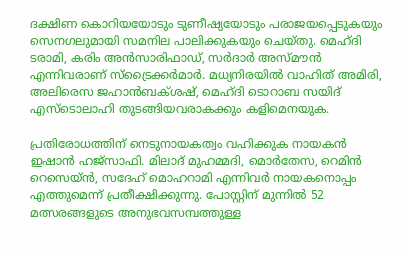ദക്ഷിണ കൊറിയയോടും ടുണീഷ്യയോടും പരാജയപ്പെടുകയും സെനഗലുമായി സമനില പാലിക്കുകയും ചെയ്തു. മെഹ്ദി ടരാമി, കരിം അന്‍സാരിഫാഡ്, സര്‍ദാര്‍ അസ്മൗന്‍ എന്നിവരാണ് സ്ട്രൈക്കര്‍മാര്‍. മധ്യനിരയില്‍ വാഹിത് അമിരി, അലിരെസ ജഹാന്‍ബക്ശഷ്, മെഹ്ദി ടൊറാബ സയിദ് എസ്ടൊലാഹി തുടങ്ങിയവരാകക്കും കളിമെനയുക.

പ്രതിരോധത്തിന് നെടുനായകത്വം വഹിക്കുക നായകന്‍ ഇഷാന്‍ ഹജ്സാഫി. മിലാദ് മുഹമ്മദി, മൊര്‍തേസ, റെമിന്‍ റെസെയ്ന്‍, സദേഹ് മൊഹറാമി എന്നിവര്‍ നായകനൊപ്പം എത്തുമെന്ന് പ്രതീക്ഷിക്കുന്നു. പോസ്റ്റിന് മുന്നില്‍ 52 മത്സരങ്ങളുടെ അനുഭവസമ്പത്തുള്ള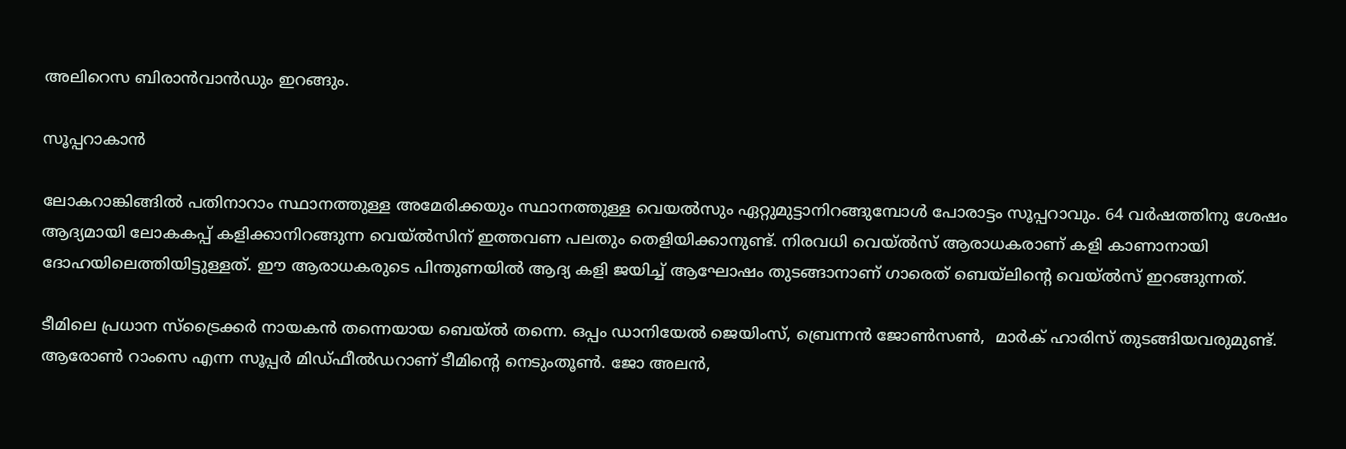അലിറെസ ബിരാന്‍വാന്‍ഡും ഇറങ്ങും.

സൂപ്പറാകാന്‍

ലോകറാങ്കിങ്ങില്‍ പതിനാറാം സ്ഥാനത്തുള്ള അമേരിക്കയും സ്ഥാനത്തുള്ള വെയല്‍സും ഏറ്റുമുട്ടാനിറങ്ങുമ്പോള്‍ പോരാട്ടം സൂപ്പറാവും. 64 വര്‍ഷത്തിനു ശേഷം ആദ്യമായി ലോകകപ്പ് കളിക്കാനിറങ്ങുന്ന വെയ്ല്‍സിന് ഇത്തവണ പലതും തെളിയിക്കാനുണ്ട്. നിരവധി വെയ്ല്‍സ് ആരാധകരാണ് കളി കാണാനായി ദോഹയിലെത്തിയിട്ടുള്ളത്. ഈ ആരാധകരുടെ പിന്തുണയില്‍ ആദ്യ കളി ജയിച്ച് ആഘോഷം തുടങ്ങാനാണ് ഗാരെത് ബെയ്ലിന്റെ വെയ്ല്‍സ് ഇറങ്ങുന്നത്.

ടീമിലെ പ്രധാന സ്ട്രൈക്കര്‍ നായകന്‍ തന്നെയായ ബെയ്ല്‍ തന്നെ. ഒപ്പം ഡാനിയേല്‍ ജെയിംസ്, ബ്രെന്നന്‍ ജോണ്‍സണ്‍,  മാര്‍ക് ഹാരിസ് തുടങ്ങിയവരുമുണ്ട്. ആരോണ്‍ റാംസെ എന്ന സൂപ്പര്‍ മിഡ്ഫീല്‍ഡറാണ് ടീമിന്റെ നെടുംതൂണ്‍. ജോ അലന്‍,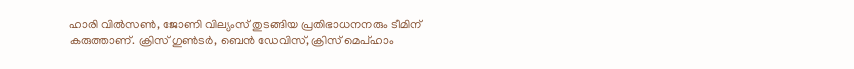ഹാരി വില്‍സണ്‍, ജോണി വില്യംസ് തുടങ്ങിയ പ്രതിഭാധനനരും ടീമിന് കരുത്താണ്. ക്രിസ് ഗുണ്‍ടര്‍, ബെന്‍ ഡേവിസ്, ക്രിസ് മെപ്ഹാം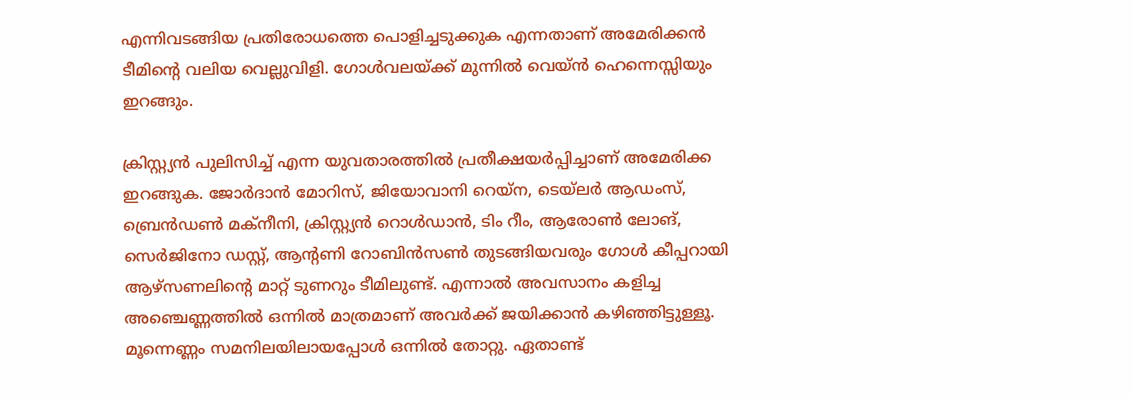എന്നിവടങ്ങിയ പ്രതിരോധത്തെ പൊളിച്ചടുക്കുക എന്നതാണ് അമേരിക്കന്‍ ടീമിന്റെ വലിയ വെല്ലുവിളി. ഗോള്‍വലയ്‌ക്ക് മുന്നില്‍ വെയ്ന്‍ ഹെന്നെസ്സിയും ഇറങ്ങും.

ക്രിസ്റ്റ്യന്‍ പുലിസിച്ച് എന്ന യുവതാരത്തില്‍ പ്രതീക്ഷയര്‍പ്പിച്ചാണ് അമേരിക്ക ഇറങ്ങുക. ജോര്‍ദാന്‍ മോറിസ്, ജിയോവാനി റെയ്ന, ടെയ്ലര്‍ ആഡംസ്, ബ്രെന്‍ഡണ്‍ മക്നീനി, ക്രിസ്റ്റ്യന്‍ റൊള്‍ഡാന്‍, ടിം റീം, ആരോണ്‍ ലോങ്, സെര്‍ജിനോ ഡസ്റ്റ്, ആന്റണി റോബിന്‍സണ്‍ തുടങ്ങിയവരും ഗോള്‍ കീപ്പറായി ആഴ്സണലിന്റെ മാറ്റ് ടുണറും ടീമിലുണ്ട്. എന്നാല്‍ അവസാനം കളിച്ച അഞ്ചെണ്ണത്തില്‍ ഒന്നില്‍ മാത്രമാണ് അവര്‍ക്ക് ജയിക്കാന്‍ കഴിഞ്ഞിട്ടുള്ളൂ. മൂന്നെണ്ണം സമനിലയിലായപ്പോള്‍ ഒന്നില്‍ തോറ്റു. ഏതാണ്ട്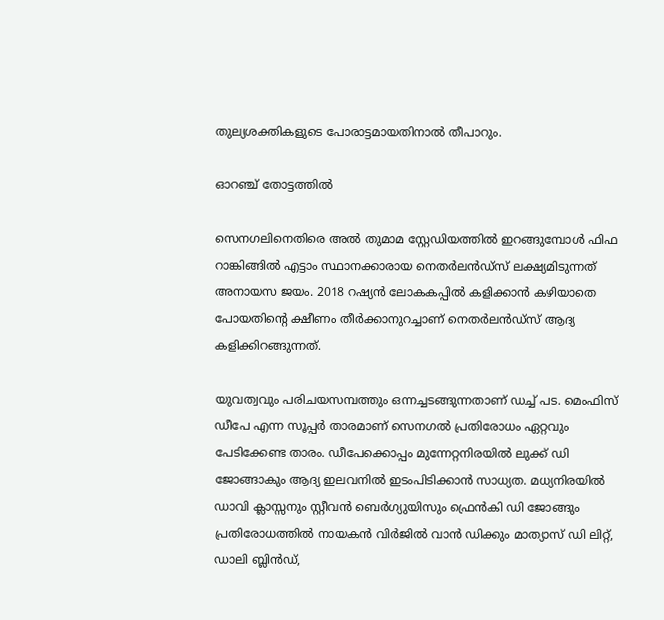തുല്യശക്തികളുടെ പോരാട്ടമായതിനാല്‍ തീപാറും.

ഓറഞ്ച് തോട്ടത്തില്‍

സെനഗലിനെതിരെ അല്‍ തുമാമ സ്റ്റേഡിയത്തില്‍ ഇറങ്ങുമ്പോള്‍ ഫിഫ റാങ്കിങ്ങില്‍ എട്ടാം സ്ഥാനക്കാരായ നെതര്‍ലന്‍ഡ്സ് ലക്ഷ്യമിടുന്നത് അനായസ ജയം. 2018 റഷ്യന്‍ ലോകകപ്പില്‍ കളിക്കാന്‍ കഴിയാതെ പോയതിന്റെ ക്ഷീണം തീര്‍ക്കാനുറച്ചാണ് നെതര്‍ലന്‍ഡ്സ് ആദ്യ കളിക്കിറങ്ങുന്നത്.

യുവത്വവും പരിചയസമ്പത്തും ഒന്നച്ചടങ്ങുന്നതാണ് ഡച്ച് പട. മെംഫിസ് ഡീപേ എന്ന സൂപ്പര്‍ താരമാണ് സെനഗല്‍ പ്രതിരോധം ഏറ്റവും പേടിക്കേണ്ട താരം. ഡീപേക്കൊപ്പം മുന്നേറ്റനിരയില്‍ ലുക്ക് ഡി ജോങ്ങാകും ആദ്യ ഇലവനില്‍ ഇടംപിടിക്കാന്‍ സാധ്യത. മധ്യനിരയില്‍ ഡാവി ക്ലാസ്സനും സ്റ്റീവന്‍ ബെര്‍ഗ്യുയിസും ഫ്രെന്‍കി ഡി ജോങ്ങും പ്രതിരോധത്തില്‍ നായകന്‍ വിര്‍ജില്‍ വാന്‍ ഡിക്കും മാത്യാസ് ഡി ലിറ്റ്,  ഡാലി ബ്ലിന്‍ഡ്,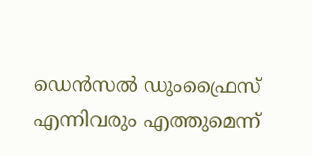ഡെന്‍സല്‍ ഡുംഫ്രൈസ് എന്നിവരും എത്തുമെന്ന്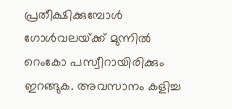പ്രതീക്ഷിക്കുമ്പോള്‍ ഗോള്‍വലയ്‌ക്ക് മുന്നില്‍ റെംകോ പസ്വീറായിരിക്കും ഇറങ്ങുക. അവസാനം കളിച്ച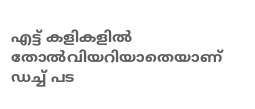എട്ട് കളികളില്‍ തോല്‍വിയറിയാതെയാണ് ഡച്ച് പട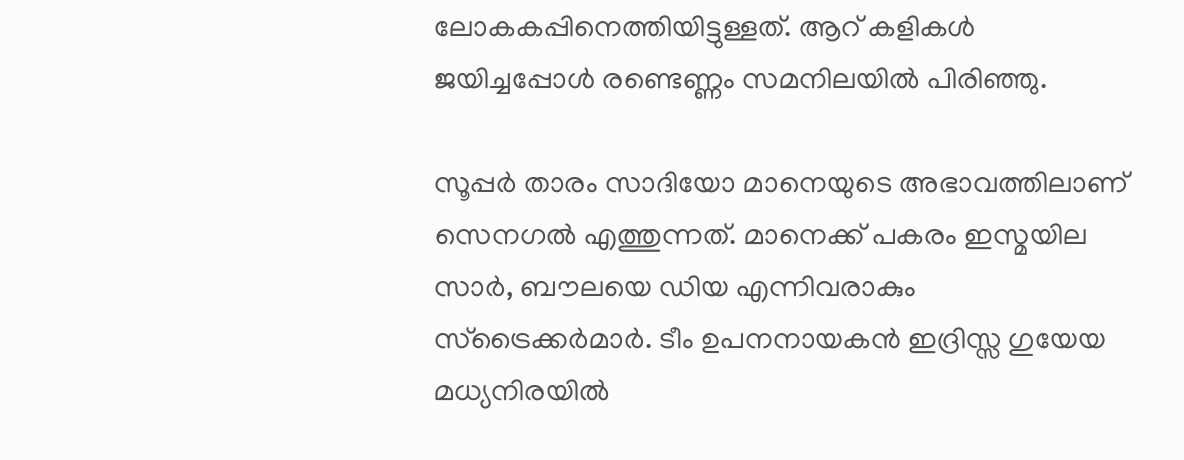ലോകകപ്പിനെത്തിയിട്ടുള്ളത്. ആറ് കളികള്‍ ജയിച്ചപ്പോള്‍ രണ്ടെണ്ണം സമനിലയില്‍ പിരിഞ്ഞു.

സൂപ്പര്‍ താരം സാദിയോ മാനെയുടെ അഭാവത്തിലാണ് സെനഗല്‍ എത്തുന്നത്. മാനെക്ക് പകരം ഇസ്മയില സാര്‍, ബൗലയെ ഡിയ എന്നിവരാകും സ്ട്രൈക്കര്‍മാര്‍. ടീം ഉപനനായകന്‍ ഇദ്രിസ്സ ഗുയേയ മധ്യനിരയില്‍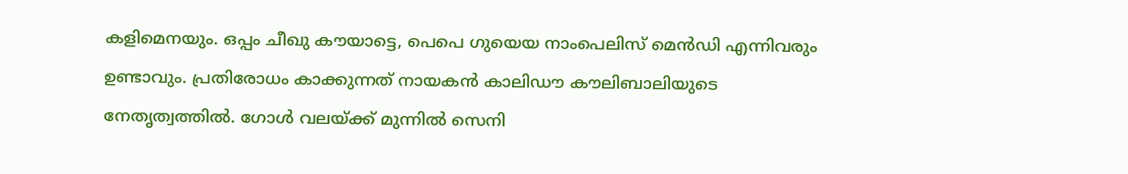കളിമെനയും. ഒപ്പം ചീഖു കൗയാട്ടെ, പെപെ ഗുയെയ നാംപെലിസ് മെന്‍ഡി എന്നിവരും ഉണ്ടാവും. പ്രതിരോധം കാക്കുന്നത് നായകന്‍ കാലിഡൗ കൗലിബാലിയുടെ നേതൃത്വത്തില്‍. ഗോള്‍ വലയ്‌ക്ക് മുന്നില്‍ സെനി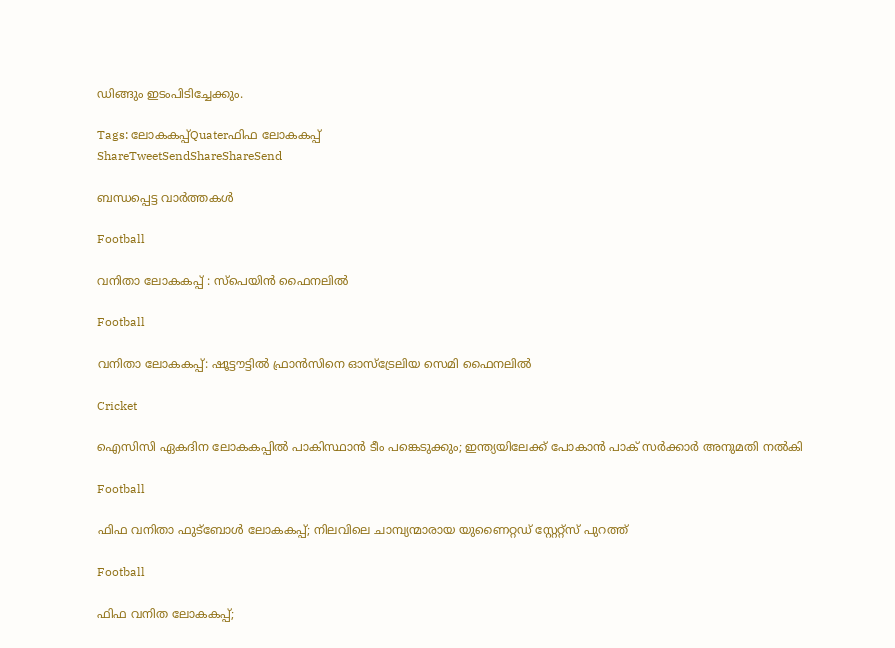ഡിങ്ങും ഇടംപിടിച്ചേക്കും.

Tags: ലോകകപ്പ്Quaterഫിഫ ലോകകപ്പ്
ShareTweetSendShareShareSend

ബന്ധപ്പെട്ട വാര്‍ത്തകള്‍

Football

വനിതാ ലോകകപ്പ് : സ്‌പെയിന്‍ ഫൈനലില്‍

Football

വനിതാ ലോകകപ്പ്: ഷൂട്ടൗട്ടില്‍ ഫ്രാന്‍സിനെ ഓസ്‌ട്രേലിയ സെമി ഫൈനലില്‍

Cricket

ഐസിസി ഏകദിന ലോകകപ്പില്‍ പാകിസ്ഥാന്‍ ടീം പങ്കെടുക്കും; ഇന്ത്യയിലേക്ക് പോകാന്‍ പാക് സര്‍ക്കാര്‍ അനുമതി നല്‍കി

Football

ഫിഫ വനിതാ ഫുട്ബോള്‍ ലോകകപ്പ്; നിലവിലെ ചാമ്പ്യന്മാരായ യുണൈറ്റഡ് സ്റ്റേറ്റ്സ് പുറത്ത്

Football

ഫിഫ വനിത ലോകകപ്പ്;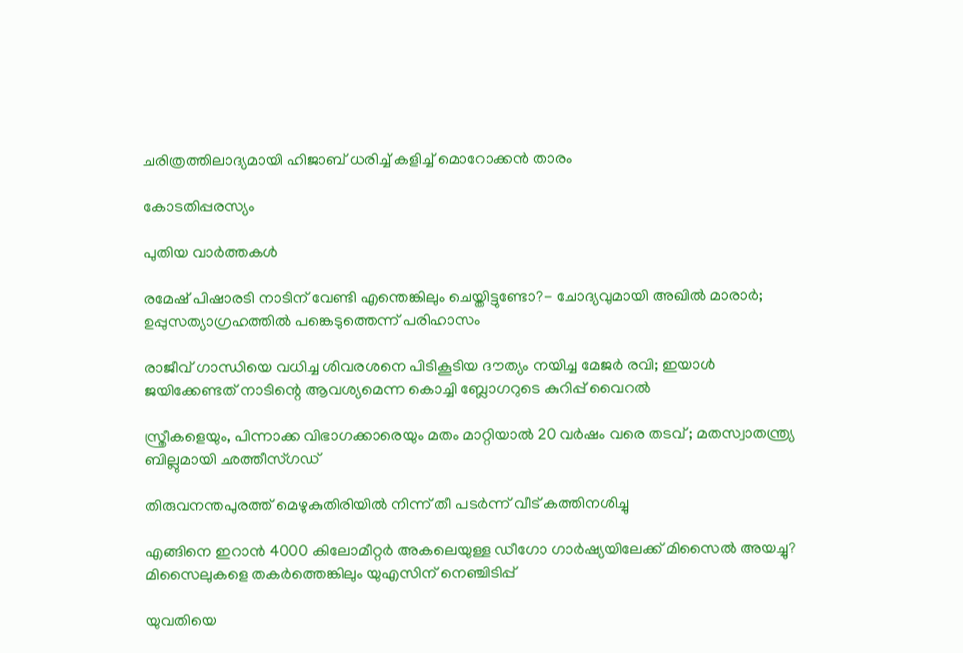ചരിത്രത്തിലാദ്യമായി ഹിജാബ് ധരിച്ച് കളിച്ച് മൊറോക്കന്‍ താരം

കോടതിപ്പരസ്യം

പുതിയ വാര്‍ത്തകള്‍

രമേഷ് പിഷാരടി നാടിന് വേണ്ടി എന്തെങ്കിലും ചെയ്തിട്ടുണ്ടോ?- ചോദ്യവുമായി അഖില്‍ മാരാര്‍; ഉപ്പുസത്യാഗ്രഹത്തില്‍ പങ്കെടുത്തെന്ന് പരിഹാസം

രാജീവ് ഗാന്ധിയെ വധിച്ച ശിവരശനെ പിടികൂടിയ ദൗത്യം നയിച്ച മേജർ രവി; ഇയാള്‍ ജയിക്കേണ്ടത് നാടിന്റെ ആവശ്യമെന്ന കൊച്ചി ബ്ലോഗറുടെ കുറിപ്പ് വൈറല്‍

സ്ത്രീകളെയും, പിന്നാക്ക വിഭാഗക്കാരെയും മതം മാറ്റിയാൽ 20 വർഷം വരെ തടവ് ; മതസ്വാതന്ത്ര്യ ബില്ലുമായി ഛത്തീസ്ഗഡ്

തിരുവനന്തപുരത്ത് മെഴുകുതിരിയില്‍ നിന്ന് തീ പടര്‍ന്ന് വീട് കത്തിനശിച്ചു

എങ്ങിനെ ഇറാന്‍ 4000 കിലോമീറ്റർ അകലെയുള്ള ഡീഗോ ഗാർഷ്യയിലേക്ക് മിസൈല്‍ അയച്ചു? മിസൈലുകളെ തകര്‍ത്തെങ്കിലും യുഎസിന് നെഞ്ചിടിപ്പ്

യുവതിയെ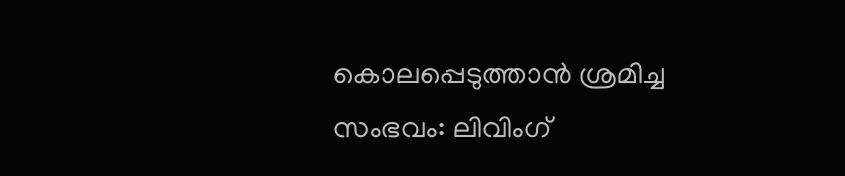കൊലപ്പെടുത്താന്‍ ശ്രമിച്ച സംഭവം: ലിവിംഗ്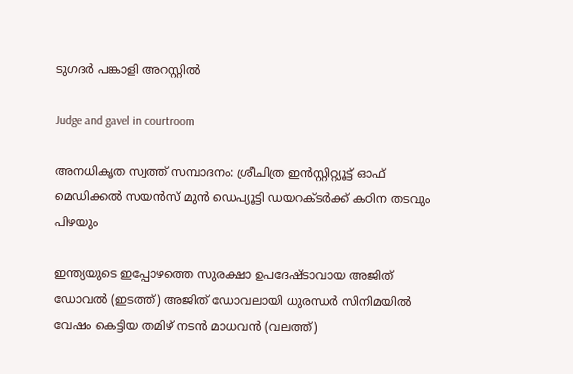ടുഗദര്‍ പങ്കാളി അറസ്റ്റില്‍

Judge and gavel in courtroom

അനധികൃത സ്വത്ത് സമ്പാദനം: ശ്രീചിത്ര ഇന്‍സ്റ്റിറ്റ്യൂട്ട് ഓഫ് മെഡിക്കല്‍ സയന്‍സ് മുന്‍ ഡെപ്യൂട്ടി ഡയറക്ടര്‍ക്ക് കഠിന തടവും പിഴയും

ഇന്ത്യയുടെ ഇപ്പോഴത്തെ സുരക്ഷാ ഉപദേഷ്ടാവായ അജിത് ഡോവല്‍ (ഇടത്ത്) അജിത് ഡോവലായി ധുരന്ധര്‍ സിനിമയില്‍ വേഷം കെട്ടിയ തമിഴ് നടന്‍ മാധവന്‍ (വലത്ത്)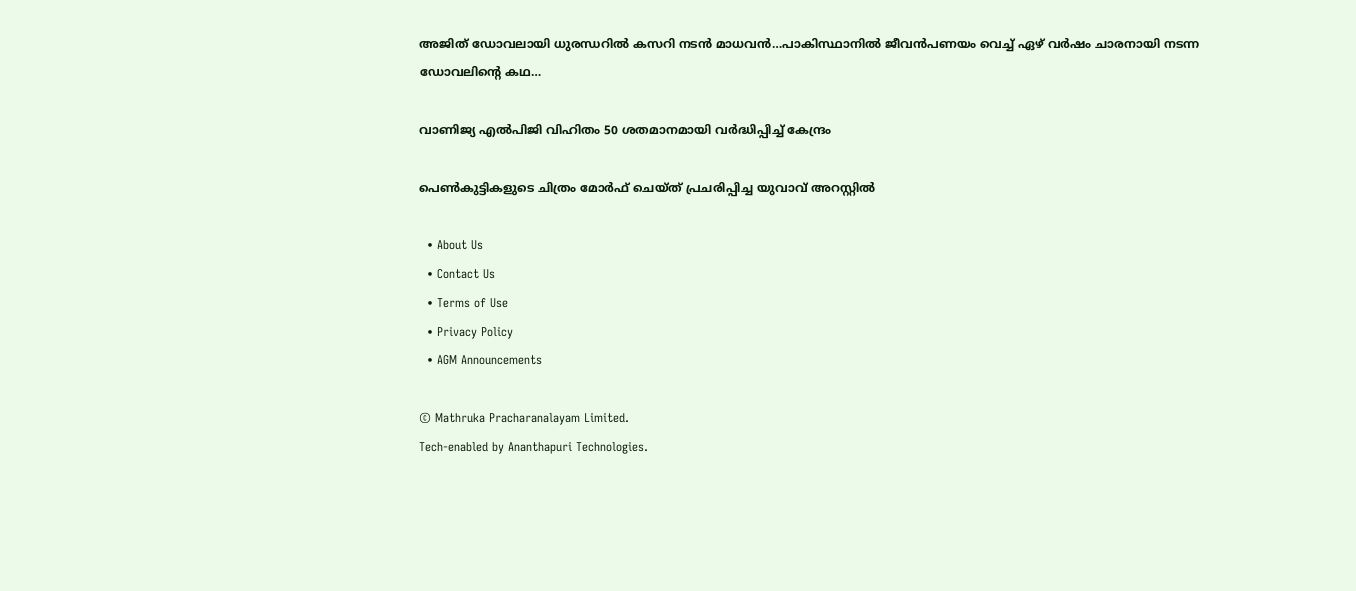അജിത് ഡോവലായി ധുരന്ധറില്‍ കസറി നടന്‍ മാധവന്‍…പാകിസ്ഥാനില്‍ ജീവന്‍പണയം വെച്ച് ഏഴ് വര്‍ഷം ചാരനായി നടന്ന ഡോവലിന്റെ കഥ…

വാണിജ്യ എല്‍പിജി വിഹിതം 50 ശതമാനമായി വര്‍ദ്ധിപ്പിച്ച് കേന്ദ്രം

പെണ്‍കുട്ടികളുടെ ചിത്രം മോര്‍ഫ് ചെയ്ത് പ്രചരിപ്പിച്ച യുവാവ് അറസ്റ്റില്‍

  • About Us
  • Contact Us
  • Terms of Use
  • Privacy Policy
  • AGM Announcements

© Mathruka Pracharanalayam Limited.
Tech-enabled by Ananthapuri Technologies.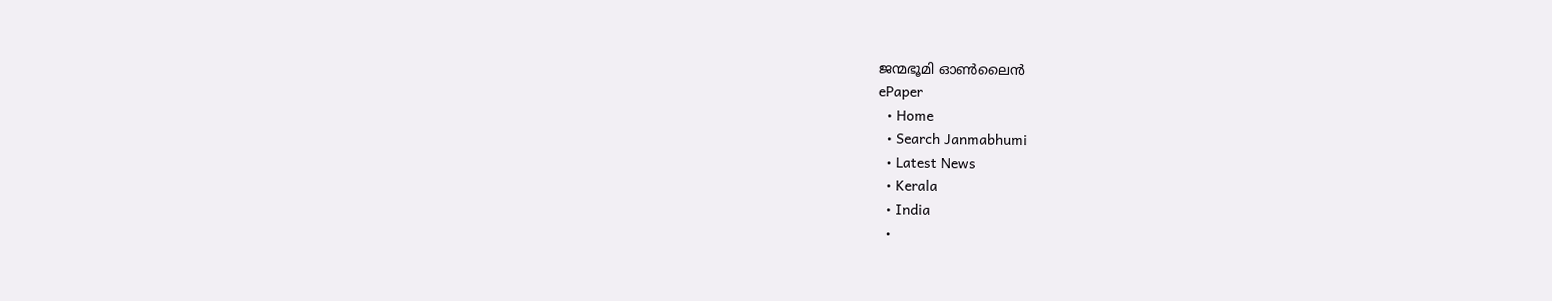ജന്മഭൂമി ഓണ്‍ലൈന്‍
ePaper
  • Home
  • Search Janmabhumi
  • Latest News
  • Kerala
  • India
  •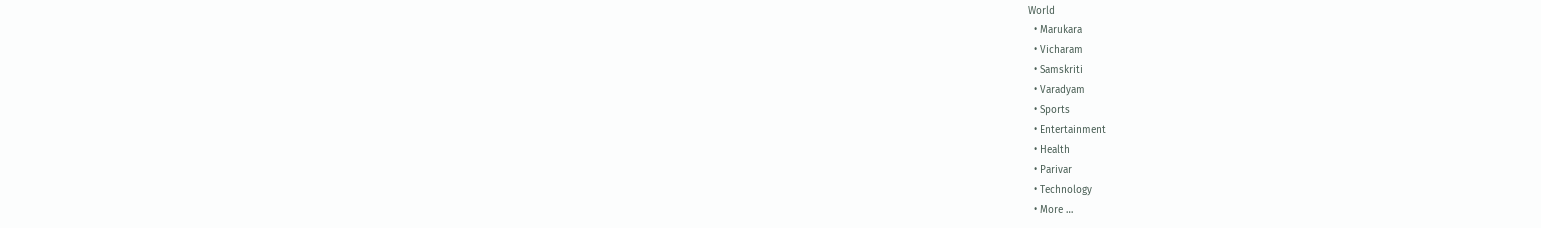World
  • Marukara
  • Vicharam
  • Samskriti
  • Varadyam
  • Sports
  • Entertainment
  • Health
  • Parivar
  • Technology
  • More …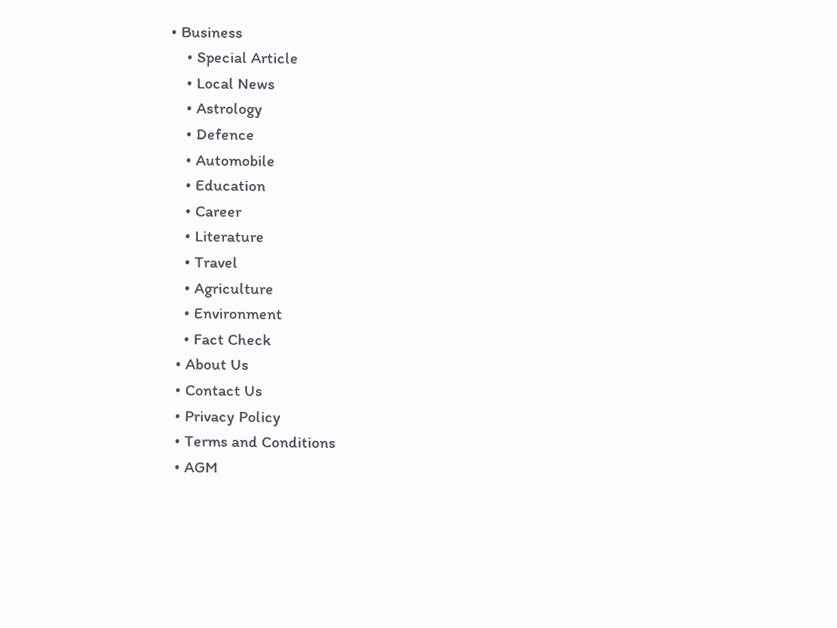• Business
    • Special Article
    • Local News
    • Astrology
    • Defence
    • Automobile
    • Education
    • Career
    • Literature
    • Travel
    • Agriculture
    • Environment
    • Fact Check
  • About Us
  • Contact Us
  • Privacy Policy
  • Terms and Conditions
  • AGM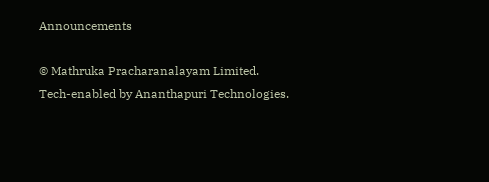Announcements

© Mathruka Pracharanalayam Limited.
Tech-enabled by Ananthapuri Technologies.